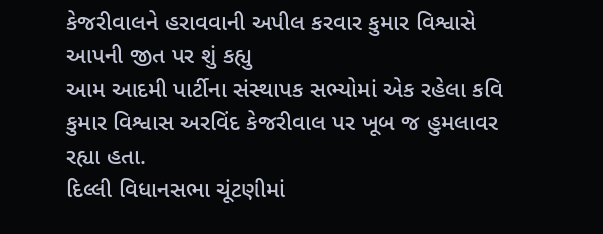કેજરીવાલને હરાવવાની અપીલ કરવાર કુમાર વિશ્વાસે આપની જીત પર શું કહ્યુ
આમ આદમી પાર્ટીના સંસ્થાપક સભ્યોમાં એક રહેલા કવિ કુમાર વિશ્વાસ અરવિંદ કેજરીવાલ પર ખૂબ જ હુમલાવર રહ્યા હતા.
દિલ્લી વિધાનસભા ચૂંટણીમાં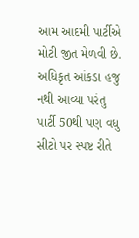આમ આદમી પાર્ટીએ મોટી જીત મેળવી છે. અધિકૃત આંકડા હજુ નથી આવ્યા પરંતુ પાર્ટી 50થી પણ વધુ સીટો પર સ્પષ્ટ રીતે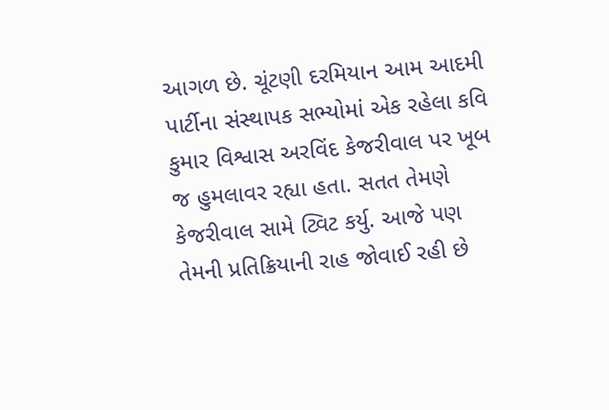આગળ છે. ચૂંટણી દરમિયાન આમ આદમી પાર્ટીના સંસ્થાપક સભ્યોમાં એક રહેલા કવિ કુમાર વિશ્વાસ અરવિંદ કેજરીવાલ પર ખૂબ જ હુમલાવર રહ્યા હતા. સતત તેમણે કેજરીવાલ સામે ટ્વિટ કર્યુ. આજે પણ તેમની પ્રતિક્રિયાની રાહ જોવાઈ રહી છે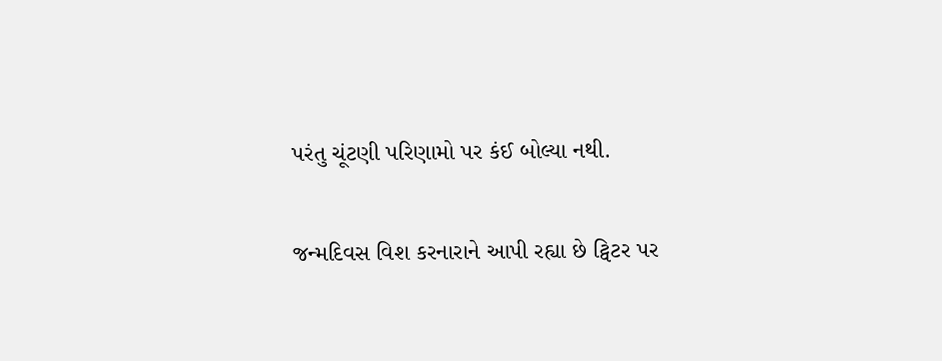પરંતુ ચૂંટણી પરિણામો પર કંઈ બોલ્યા નથી.

જન્મદિવસ વિશ કરનારાને આપી રહ્યા છે ટ્વિટર પર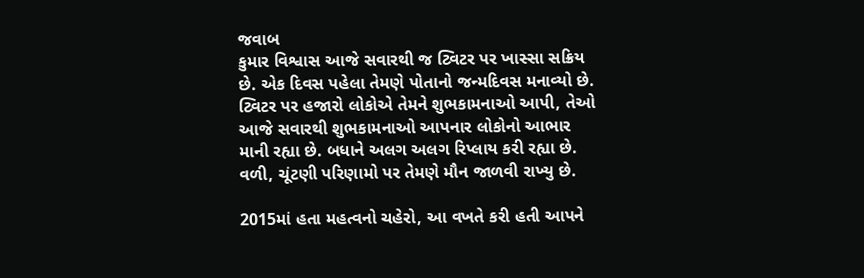જવાબ
કુમાર વિશ્વાસ આજે સવારથી જ ટ્વિટર પર ખાસ્સા સક્રિય છે. એક દિવસ પહેલા તેમણે પોતાનો જન્મદિવસ મનાવ્યો છે. ટ્વિટર પર હજારો લોકોએ તેમને શુભકામનાઓ આપી, તેઓ આજે સવારથી શુભકામનાઓ આપનાર લોકોનો આભાર માની રહ્યા છે. બધાને અલગ અલગ રિપ્લાય કરી રહ્યા છે. વળી, ચૂંટણી પરિણામો પર તેમણે મૌન જાળવી રાખ્યુ છે.

2015માં હતા મહત્વનો ચહેરો, આ વખતે કરી હતી આપને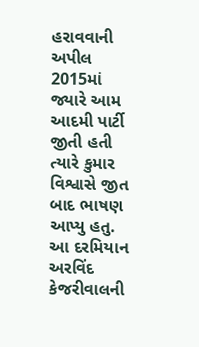હરાવવાની અપીલ
2015માં જ્યારે આમ આદમી પાર્ટી જીતી હતી ત્યારે કુમાર વિશ્વાસે જીત બાદ ભાષણ આપ્યુ હતુ. આ દરમિયાન અરવિંદ કેજરીવાલની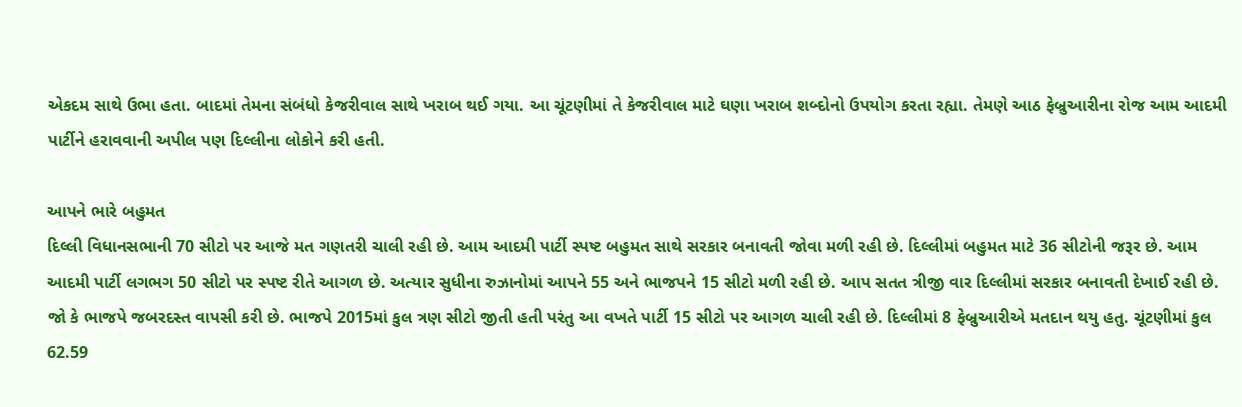એકદમ સાથે ઉભા હતા. બાદમાં તેમના સંબંધો કેજરીવાલ સાથે ખરાબ થઈ ગયા. આ ચૂંટણીમાં તે કેજરીવાલ માટે ઘણા ખરાબ શબ્દોનો ઉપયોગ કરતા રહ્યા. તેમણે આઠ ફેબ્રુઆરીના રોજ આમ આદમી પાર્ટીને હરાવવાની અપીલ પણ દિલ્લીના લોકોને કરી હતી.

આપને ભારે બહુમત
દિલ્લી વિધાનસભાની 70 સીટો પર આજે મત ગણતરી ચાલી રહી છે. આમ આદમી પાર્ટી સ્પષ્ટ બહુમત સાથે સરકાર બનાવતી જોવા મળી રહી છે. દિલ્લીમાં બહુમત માટે 36 સીટોની જરૂર છે. આમ આદમી પાર્ટી લગભગ 50 સીટો પર સ્પષ્ટ રીતે આગળ છે. અત્યાર સુધીના રુઝાનોમાં આપને 55 અને ભાજપને 15 સીટો મળી રહી છે. આપ સતત ત્રીજી વાર દિલ્લીમાં સરકાર બનાવતી દેખાઈ રહી છે. જો કે ભાજપે જબરદસ્ત વાપસી કરી છે. ભાજપે 2015માં કુલ ત્રણ સીટો જીતી હતી પરંતુ આ વખતે પાર્ટી 15 સીટો પર આગળ ચાલી રહી છે. દિલ્લીમાં 8 ફેબ્રુઆરીએ મતદાન થયુ હતુ. ચૂંટણીમાં કુલ 62.59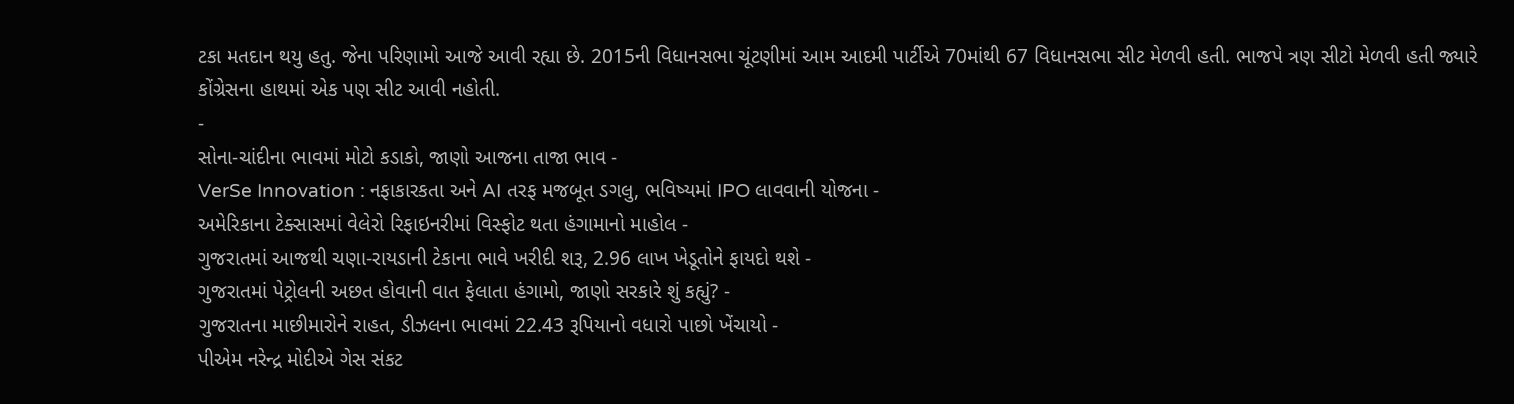ટકા મતદાન થયુ હતુ. જેના પરિણામો આજે આવી રહ્યા છે. 2015ની વિધાનસભા ચૂંટણીમાં આમ આદમી પાર્ટીએ 70માંથી 67 વિધાનસભા સીટ મેળવી હતી. ભાજપે ત્રણ સીટો મેળવી હતી જ્યારે કોંગ્રેસના હાથમાં એક પણ સીટ આવી નહોતી.
-
સોના-ચાંદીના ભાવમાં મોટો કડાકો, જાણો આજના તાજા ભાવ -
VerSe Innovation : નફાકારકતા અને AI તરફ મજબૂત ડગલુ, ભવિષ્યમાં IPO લાવવાની યોજના -
અમેરિકાના ટેક્સાસમાં વેલેરો રિફાઇનરીમાં વિસ્ફોટ થતા હંગામાનો માહોલ -
ગુજરાતમાં આજથી ચણા-રાયડાની ટેકાના ભાવે ખરીદી શરૂ, 2.96 લાખ ખેડૂતોને ફાયદો થશે -
ગુજરાતમાં પેટ્રોલની અછત હોવાની વાત ફેલાતા હંગામો, જાણો સરકારે શું કહ્યું? -
ગુજરાતના માછીમારોને રાહત, ડીઝલના ભાવમાં 22.43 રૂપિયાનો વધારો પાછો ખેંચાયો -
પીએમ નરેન્દ્ર મોદીએ ગેસ સંકટ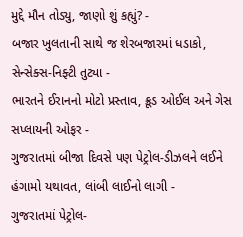મુદ્દે મૌન તોડ્યુ, જાણો શું કહ્યું? -
બજાર ખુલતાની સાથે જ શેરબજારમાં ધડાકો, સેન્સેક્સ-નિફ્ટી તુટ્યા -
ભારતને ઈરાનનો મોટો પ્રસ્તાવ, ક્રૂડ ઓઈલ અને ગેસ સપ્લાયની ઓફર -
ગુજરાતમાં બીજા દિવસે પણ પેટ્રોલ-ડીઝલને લઈને હંગામો યથાવત, લાંબી લાઈનો લાગી -
ગુજરાતમાં પેટ્રોલ-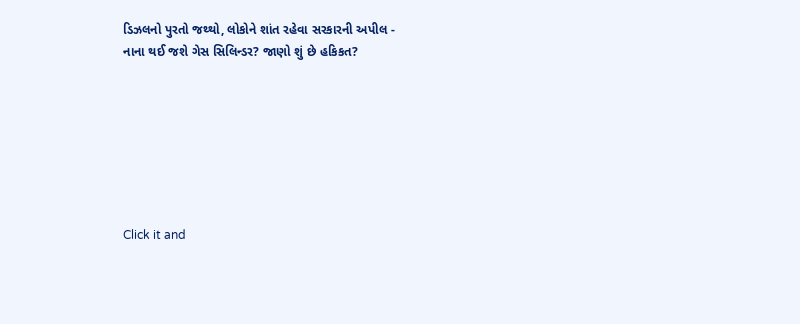ડિઝલનો પુરતો જથ્થો, લોકોને શાંત રહેવા સરકારની અપીલ -
નાના થઈ જશે ગેસ સિલિન્ડર? જાણો શું છે હકિકત?







Click it and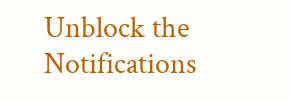Unblock the Notifications